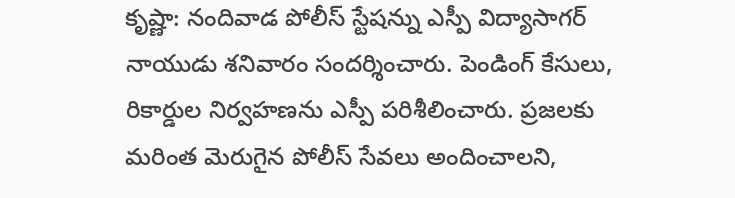కృష్ణా: నందివాడ పోలీస్ స్టేషన్ను ఎస్పీ విద్యాసాగర్ నాయుడు శనివారం సందర్శించారు. పెండింగ్ కేసులు, రికార్డుల నిర్వహణను ఎస్పీ పరిశీలించారు. ప్రజలకు మరింత మెరుగైన పోలీస్ సేవలు అందించాలని,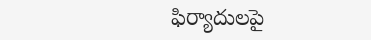ఫిర్యాదులపై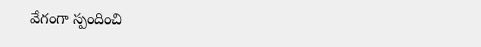వేగంగా స్పందించి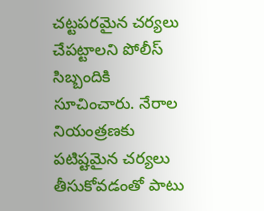చట్టపరమైన చర్యలు చేపట్టాలని పోలీస్ సిబ్బందికి సూచించారు. నేరాల నియంత్రణకు పటిష్టమైన చర్యలు తీసుకోవడంతో పాటు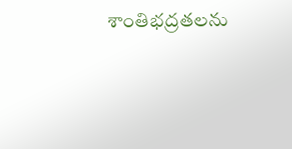శాంతిభద్రతలను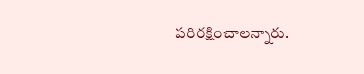పరిరక్షించాలన్నారు.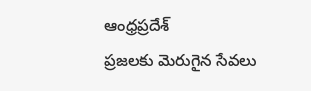ఆంధ్రప్రదేశ్
ప్రజలకు మెరుగైన సేవలు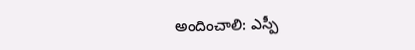అందించాలి: ఎస్పీ